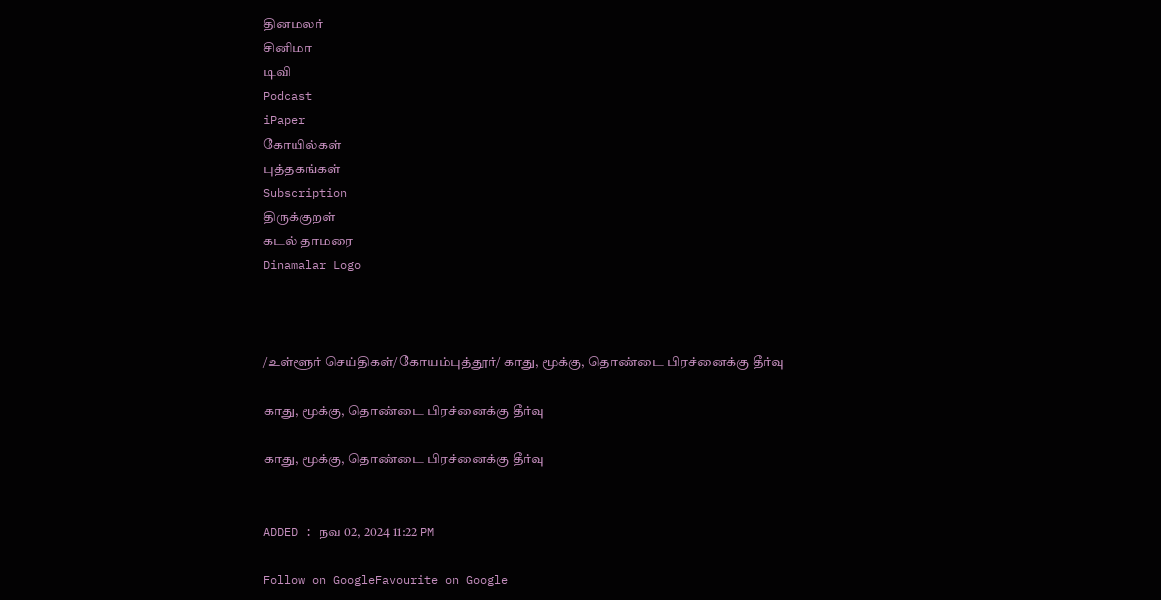தினமலர்
சினிமா
டிவி
Podcast
iPaper
கோயில்கள்
புத்தகங்கள்
Subscription
திருக்குறள்
கடல் தாமரை
Dinamalar Logo



/உள்ளூர் செய்திகள்/கோயம்புத்தூர்/ காது, மூக்கு, தொண்டை பிரச்னைக்கு தீர்வு

காது, மூக்கு, தொண்டை பிரச்னைக்கு தீர்வு

காது, மூக்கு, தொண்டை பிரச்னைக்கு தீர்வு


ADDED : நவ 02, 2024 11:22 PM

Follow on GoogleFavourite on Google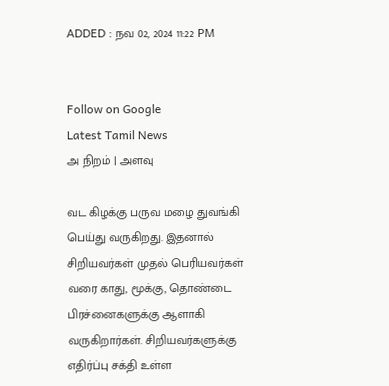ADDED : நவ 02, 2024 11:22 PM


Follow on Google
Latest Tamil News
அ நிறம் | அளவு

வட கிழக்கு பருவ மழை துவங்கி பெய்து வருகிறது. இதனால் சிறியவர்கள் முதல் பெரியவர்கள் வரை காது, மூக்கு, தொண்டை பிரச்னைகளுக்கு ஆளாகி வருகிறார்கள். சிறியவர்களுக்கு எதிர்ப்பு சக்தி உள்ள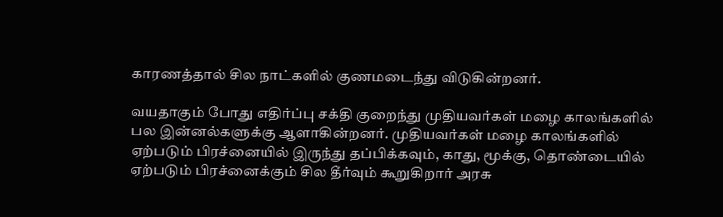காரணத்தால் சில நாட்களில் குணமடைந்து விடுகின்றனர்.

வயதாகும் போது எதிர்ப்பு சக்தி குறைந்து முதியவர்கள் மழை காலங்களில் பல இன்னல்களுக்கு ஆளாகின்றனர். முதியவர்கள் மழை காலங்களில் ஏற்படும் பிரச்னையில் இருந்து தப்பிக்கவும், காது, மூக்கு, தொண்டையில் ஏற்படும் பிரச்னைக்கும் சில தீர்வும் கூறுகிறார் அரசு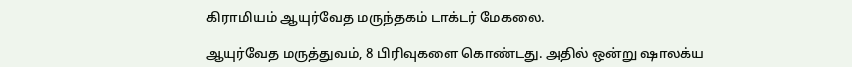கிராமியம் ஆயுர்வேத மருந்தகம் டாக்டர் மேகலை.

ஆயுர்வேத மருத்துவம், 8 பிரிவுகளை கொண்டது. அதில் ஒன்று ஷாலக்ய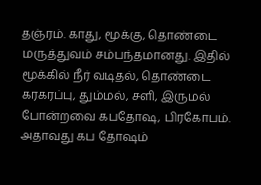தஞ்ரம். காது, மூக்கு, தொண்டை மருத்துவம் சம்பந்தமானது. இதில் மூக்கில் நீர் வடிதல், தொண்டை கரகரப்பு, தும்மல், சளி, இருமல் போன்றவை கபதோஷ, பிரகோபம். அதாவது கப தோஷம்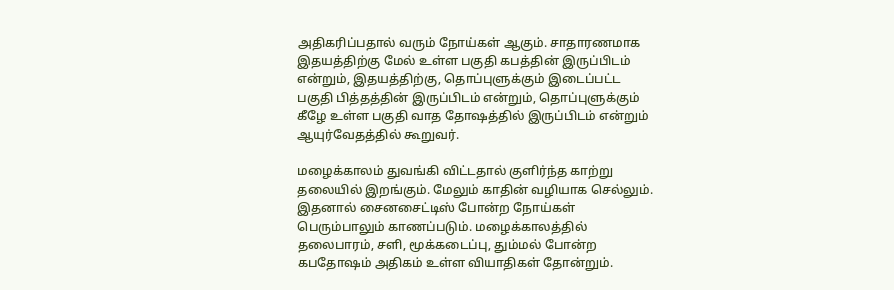அதிகரிப்பதால் வரும் நோய்கள் ஆகும். சாதாரணமாக இதயத்திற்கு மேல் உள்ள பகுதி கபத்தின் இருப்பிடம் என்றும், இதயத்திற்கு, தொப்புளுக்கும் இடைப்பட்ட பகுதி பித்தத்தின் இருப்பிடம் என்றும், தொப்புளுக்கும் கீழே உள்ள பகுதி வாத தோஷத்தில் இருப்பிடம் என்றும் ஆயுர்வேதத்தில் கூறுவர்.

மழைக்காலம் துவங்கி விட்டதால் குளிர்ந்த காற்று தலையில் இறங்கும். மேலும் காதின் வழியாக செல்லும். இதனால் சைனசைட்டிஸ் போன்ற நோய்கள் பெரும்பாலும் காணப்படும். மழைக்காலத்தில் தலைபாரம், சளி, மூக்கடைப்பு, தும்மல் போன்ற கபதோஷம் அதிகம் உள்ள வியாதிகள் தோன்றும்.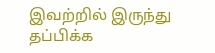இவற்றில் இருந்து தப்பிக்க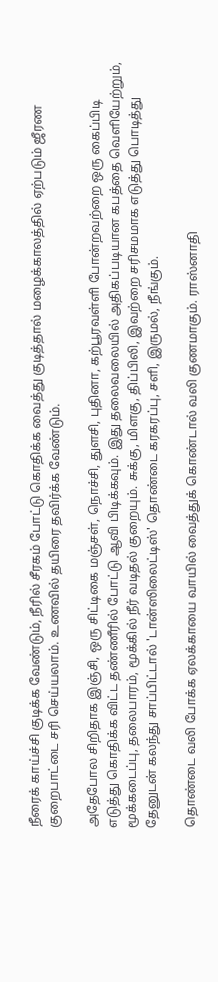நீரைக் காய்ச்சி குடிக்க வேண்டும், நீரில் சீரகம் போட்டு கொதிக்க வைத்து குடித்தால் மழைக்காலத்தில் ஏற்படும் ஜீரண குறைபாட்டை சரி செய்யலாம். உணவில் தயிரை தவிர்க்க வேண்டும்.

அதேபோல சிறிதாக இஞ்சி, ஒரு சிட்டிகை மஞ்சள், நொச்சி, துளசி, புதினா, கற்பூரவள்ளி போன்றவற்றை ஒரு கைப்பிடி எடுத்து கொதிக்க விட்ட தண்ணீரில் போட்டு ஆவி பிடிக்கவும். இது தலைவலையில் அதிகப்படியான கபத்தை வெளியேற்றும், மூக்கடைப்பு, தலைபாரம், மூக்கில் நீர் வடிதல் குறையும். சுக்கு, மிளகு, திப்பிலி, இவற்றை சரிசமமாக எடுத்து பொடித்து தேனுடன் கலந்து சாப்பிட்டால் 'டான்ஸிலைட்டிஸ்' தொண்டை கரகரப்பு, சளி, இருமல், நீங்கும்.

தொண்டை வலி போக்க ஏலக்காயை வாயில் வைத்துக் கொண்டால் வலி குணமாகும். ராஸ்னாதி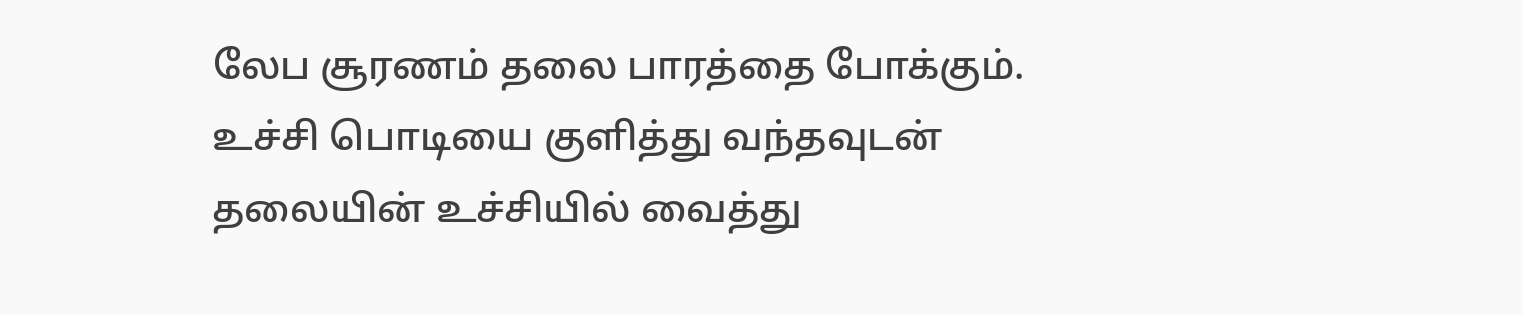லேப சூரணம் தலை பாரத்தை போக்கும். உச்சி பொடியை குளித்து வந்தவுடன் தலையின் உச்சியில் வைத்து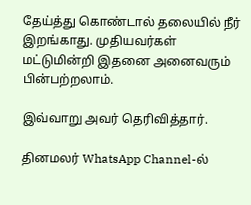தேய்த்து கொண்டால் தலையில் நீர் இறங்காது. முதியவர்கள் மட்டுமின்றி இதனை அனைவரும் பின்பற்றலாம்.

இவ்வாறு அவர் தெரிவித்தார்.

தினமலர் WhatsApp Channel-ல்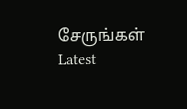சேருங்கள்
Latest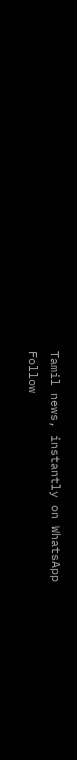Tamil news, instantly on WhatsApp
Follow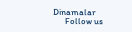Dinamalar
      Follow us